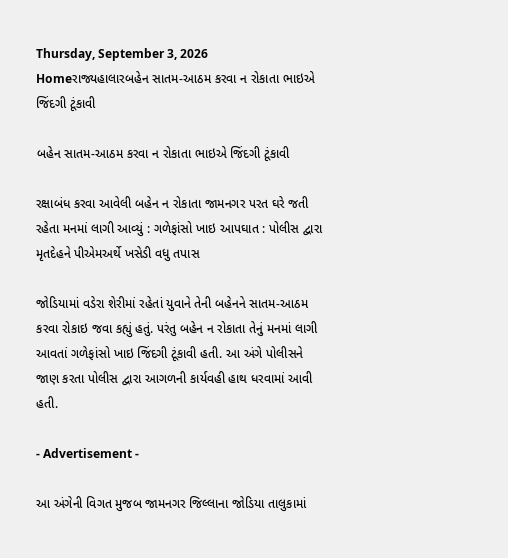Thursday, September 3, 2026
Homeરાજ્યહાલારબહેન સાતમ-આઠમ કરવા ન રોકાતા ભાઇએ જિંદગી ટૂંકાવી

બહેન સાતમ-આઠમ કરવા ન રોકાતા ભાઇએ જિંદગી ટૂંકાવી

રક્ષાબંધ કરવા આવેલી બહેન ન રોકાતા જામનગર પરત ઘરે જતી રહેતા મનમાં લાગી આવ્યું : ગળેફાંસો ખાઇ આપઘાત : પોલીસ દ્વારા મૃતદેહને પીએમઅર્થે ખસેડી વધુ તપાસ

જોડિયામાં વડેરા શેરીમાં રહેતાં યુવાને તેની બહેનને સાતમ-આઠમ કરવા રોકાઇ જવા કહ્યું હતું. પરંતુ બહેન ન રોકાતા તેનું મનમાં લાગી આવતાં ગળેફાંસો ખાઇ જિંદગી ટૂંકાવી હતી. આ અંગે પોલીસને જાણ કરતા પોલીસ દ્વારા આગળની કાર્યવહી હાથ ધરવામાં આવી હતી.

- Advertisement -

આ અંગેની વિગત મુજબ જામનગર જિલ્લાના જોડિયા તાલુકામાં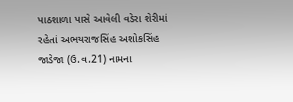પાઠશાળા પાસે આવેલી વડેરા શેરીમાં રહેતાં અભયરાજસિંહ અશોકસિંહ જાડેજા (ઉ.વ.21) નામના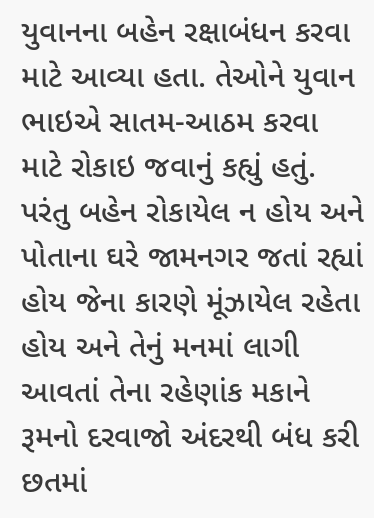યુવાનના બહેન રક્ષાબંધન કરવા માટે આવ્યા હતા. તેઓને યુવાન ભાઇએ સાતમ-આઠમ કરવા માટે રોકાઇ જવાનું કહ્યું હતું. પરંતુ બહેન રોકાયેલ ન હોય અને પોતાના ઘરે જામનગર જતાં રહ્યાં હોય જેના કારણે મૂંઝાયેલ રહેતા હોય અને તેનું મનમાં લાગી આવતાં તેના રહેણાંક મકાને રૂમનો દરવાજો અંદરથી બંધ કરી છતમાં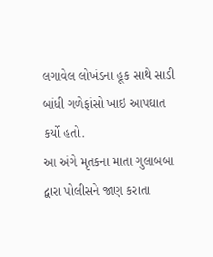લગાવેલ લોખંડના હૂક સાથે સાડી બાંધી ગળેફાંસો ખાઇ આપઘાત કર્યો હતો.
આ અંગે મૃતકના માતા ગુલાબબા દ્વારા પોલીસને જાણ કરાતા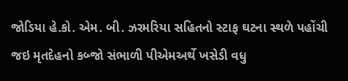જોડિયા હે.કો. એમ. બી. ઝરમરિયા સહિતનો સ્ટાફ ઘટના સ્થળે પહોંચી જઇ મૃતદેહનો કબ્જો સંભાળી પીએમઅર્થે ખસેડી વધુ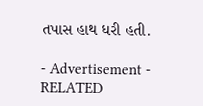તપાસ હાથ ધરી હતી.

- Advertisement -
RELATED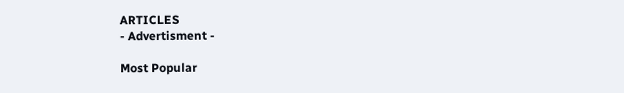ARTICLES
- Advertisment -

Most Popular